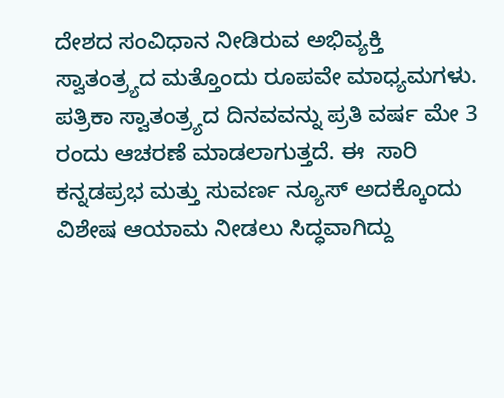ದೇಶದ ಸಂವಿಧಾನ ನೀಡಿರುವ ಅಭಿವ್ಯಕ್ತಿ ಸ್ವಾತಂತ್ರ್ಯದ ಮತ್ತೊಂದು ರೂಪವೇ ಮಾಧ್ಯಮಗಳು.  ಪತ್ರಿಕಾ ಸ್ವಾತಂತ್ರ್ಯದ ದಿನವವನ್ನು ಪ್ರತಿ ವರ್ಷ ಮೇ 3 ರಂದು ಆಚರಣೆ ಮಾಡಲಾಗುತ್ತದೆ. ಈ  ಸಾರಿ ಕನ್ನಡಪ್ರಭ ಮತ್ತು ಸುವರ್ಣ ನ್ಯೂಸ್ ಅದಕ್ಕೊಂದು ವಿಶೇಷ ಆಯಾಮ ನೀಡಲು ಸಿದ್ಧವಾಗಿದ್ದು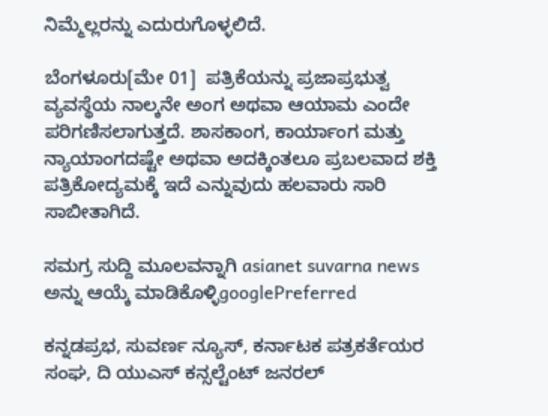ನಿಮ್ಮೆಲ್ಲರನ್ನು ಎದುರುಗೊಳ್ಳಲಿದೆ.

ಬೆಂಗಳೂರು[ಮೇ 01]  ಪತ್ರಿಕೆಯನ್ನು ಪ್ರಜಾಪ್ರಭುತ್ವ ವ್ಯವಸ್ಥೆಯ ನಾಲ್ಕನೇ ಅಂಗ ಅಥವಾ ಆಯಾಮ ಎಂದೇ ಪರಿಗಣಿಸಲಾಗುತ್ತದೆ. ಶಾಸಕಾಂಗ, ಕಾರ್ಯಾಂಗ ಮತ್ತು ನ್ಯಾಯಾಂಗದಷ್ಟೇ ಅಥವಾ ಅದಕ್ಕಿಂತಲೂ ಪ್ರಬಲವಾದ ಶಕ್ತಿ ಪತ್ರಿಕೋದ್ಯಮಕ್ಕೆ ಇದೆ ಎನ್ನುವುದು ಹಲವಾರು ಸಾರಿ ಸಾಬೀತಾಗಿದೆ.

ಸಮಗ್ರ ಸುದ್ದಿ ಮೂಲವನ್ನಾಗಿ asianet suvarna news ಅನ್ನು ಆಯ್ಕೆ ಮಾಡಿಕೊಳ್ಳಿgooglePreferred

ಕನ್ನಡಪ್ರಭ, ಸುವರ್ಣ ನ್ಯೂಸ್, ಕರ್ನಾಟಕ ಪತ್ರಕರ್ತೆಯರ ಸಂಘ, ದಿ ಯುಎಸ್ ಕನ್ಸಲ್ಟೆಂಟ್ ಜನರಲ್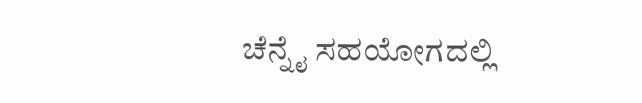ಚೆನ್ನೈ ಸಹಯೋಗದಲ್ಲಿ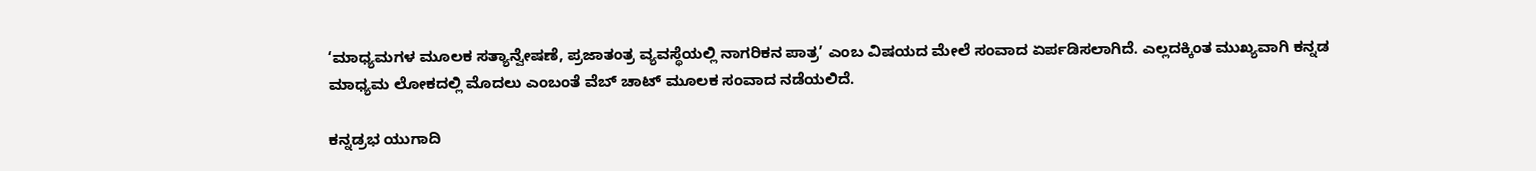‘ಮಾಧ್ಯಮಗಳ ಮೂಲಕ ಸತ್ಯಾನ್ವೇಷಣೆ, ಪ್ರಜಾತಂತ್ರ ವ್ಯವಸ್ಥೆಯಲ್ಲಿ ನಾಗರಿಕನ ಪಾತ್ರ’ ಎಂಬ ವಿಷಯದ ಮೇಲೆ ಸಂವಾದ ಏರ್ಪಡಿಸಲಾಗಿದೆ. ಎಲ್ಲದಕ್ಕಿಂತ ಮುಖ್ಯವಾಗಿ ಕನ್ನಡ ಮಾಧ್ಯಮ ಲೋಕದಲ್ಲಿ ಮೊದಲು ಎಂಬಂತೆ ವೆಬ್ ಚಾಟ್ ಮೂಲಕ ಸಂವಾದ ನಡೆಯಲಿದೆ.

ಕನ್ನಡ್ರಭ ಯುಗಾದಿ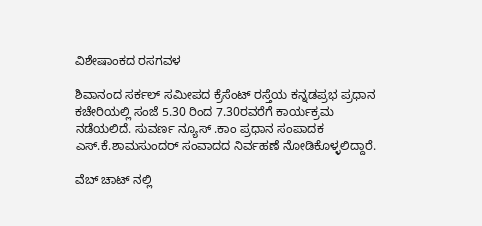ವಿಶೇಷಾಂಕದ ರಸಗವಳ

ಶಿವಾನಂದ ಸರ್ಕಲ್ ಸಮೀಪದ ಕ್ರೆಸೆಂಟ್ ರಸ್ತೆಯ ಕನ್ನಡಪ್ರಭ ಪ್ರಧಾನ ಕಚೇರಿಯಲ್ಲಿ ಸಂಜೆ 5.30 ರಿಂದ 7.30ರವರೆಗೆ ಕಾರ್ಯಕ್ರಮ ನಡೆಯಲಿದೆ. ಸುವರ್ಣ ನ್ಯೂಸ್ .ಕಾಂ ಪ್ರಧಾನ ಸಂಪಾದಕ ಎಸ್.ಕೆ.ಶಾಮಸುಂದರ್ ಸಂವಾದದ ನಿರ್ವಹಣೆ ನೋಡಿಕೊಳ್ಳಲಿದ್ದಾರೆ.

ವೆಬ್ ಚಾಟ್ ನಲ್ಲಿ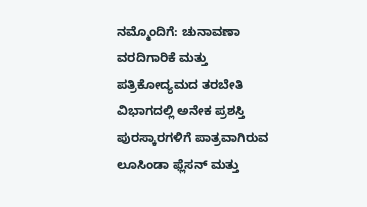ನಮ್ಮೊಂದಿಗೆ: ಚುನಾವಣಾ ವರದಿಗಾರಿಕೆ ಮತ್ತು ಪತ್ರಿಕೋದ್ಯಮದ ತರಬೇತಿ ವಿಭಾಗದಲ್ಲಿ ಅನೇಕ ಪ್ರಶಸ್ತಿ ಪುರಸ್ಕಾರಗಳಿಗೆ ಪಾತ್ರವಾಗಿರುವ ಲೂಸಿಂಡಾ ಫ್ಲೆಸನ್ ಮತ್ತು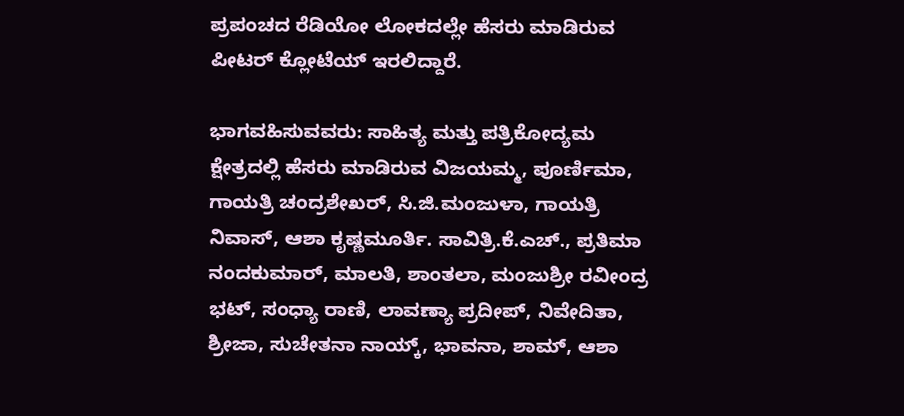ಪ್ರಪಂಚದ ರೆಡಿಯೋ ಲೋಕದಲ್ಲೇ ಹೆಸರು ಮಾಡಿರುವ ಪೀಟರ್ ಕ್ಲೋಟೆಯ್ ಇರಲಿದ್ದಾರೆ.

ಭಾಗವಹಿಸುವವರು: ಸಾಹಿತ್ಯ ಮತ್ತು ಪತ್ರಿಕೋದ್ಯಮ ಕ್ಷೇತ್ರದಲ್ಲಿ ಹೆಸರು ಮಾಡಿರುವ ವಿಜಯಮ್ಮ, ಪೂರ್ಣಿಮಾ, ಗಾಯತ್ರಿ ಚಂದ್ರಶೇಖರ್, ಸಿ.ಜಿ.ಮಂಜುಳಾ, ಗಾಯತ್ರಿ ನಿವಾಸ್, ಆಶಾ ಕೃಷ್ಣಮೂರ್ತಿ. ಸಾವಿತ್ರಿ.ಕೆ.ಎಚ್., ಪ್ರತಿಮಾ ನಂದಕುಮಾರ್, ಮಾಲತಿ, ಶಾಂತಲಾ, ಮಂಜುಶ್ರೀ ರವೀಂದ್ರ ಭಟ್, ಸಂಧ್ಯಾ ರಾಣಿ, ಲಾವಣ್ಯಾ ಪ್ರದೀಪ್, ನಿವೇದಿತಾ, ಶ್ರೀಜಾ, ಸುಚೇತನಾ ನಾಯ್ಕ್, ಭಾವನಾ, ಶಾಮ್, ಆಶಾ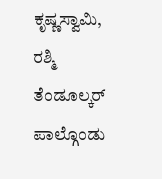ಕೃಷ್ಣಸ್ವಾಮಿ, ರಶ್ಮಿ ತೆಂಡೂಲ್ಕರ್ ಪಾಲ್ಗೊಂಡು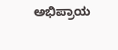ಅಭಿಪ್ರಾಯ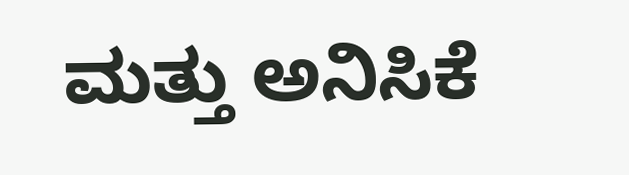ಮತ್ತು ಅನಿಸಿಕೆ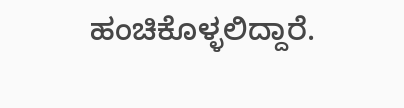ಹಂಚಿಕೊಳ್ಳಲಿದ್ದಾರೆ.